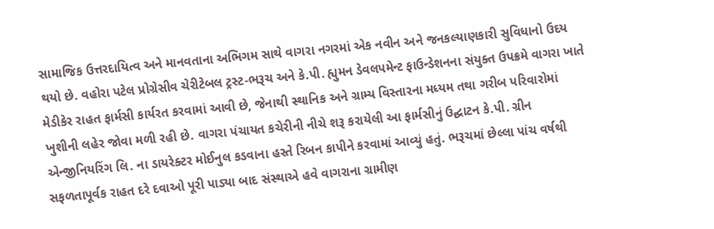સામાજિક ઉત્તરદાયિત્વ અને માનવતાના અભિગમ સાથે વાગરા નગરમાં એક નવીન અને જનકલ્યાણકારી સુવિધાનો ઉદય થયો છે. વહોરા પટેલ પ્રોગ્રેસીવ ચેરીટેબલ ટ્રસ્ટ-ભરૂચ અને કે.પી. હ્યુમન ડેવલપમેન્ટ ફાઉન્ડેશનના સંયુક્ત ઉપક્રમે વાગરા ખાતે મેડીકેર રાહત ફાર્મસી કાર્યરત કરવામાં આવી છે, જેનાથી સ્થાનિક અને ગ્રામ્ય વિસ્તારના મધ્યમ તથા ગરીબ પરિવારોમાં ખુશીની લહેર જોવા મળી રહી છે. વાગરા પંચાયત કચેરીની નીચે શરૂ કરાયેલી આ ફાર્મસીનું ઉદ્ઘાટન કે.પી. ગ્રીન એન્જીનિયરિંગ લિ. ના ડાયરેક્ટર મોઈનુલ કડવાના હસ્તે રિબન કાપીને કરવામાં આવ્યું હતું. ભરૂચમાં છેલ્લા પાંચ વર્ષથી સફળતાપૂર્વક રાહત દરે દવાઓ પૂરી પાડ્યા બાદ સંસ્થાએ હવે વાગરાના ગ્રામીણ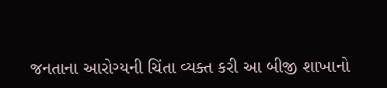જનતાના આરોગ્યની ચિંતા વ્યક્ત કરી આ બીજી શાખાનો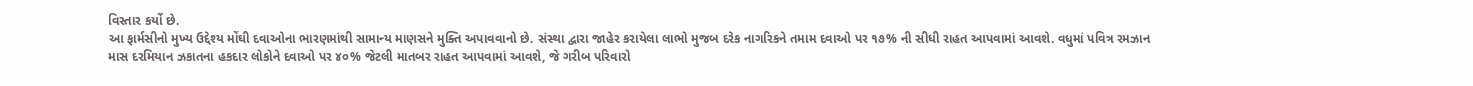વિસ્તાર કર્યો છે.
આ ફાર્મસીનો મુખ્ય ઉદ્દેશ્ય મોંઘી દવાઓના ભારણમાંથી સામાન્ય માણસને મુક્તિ અપાવવાનો છે. સંસ્થા દ્વારા જાહેર કરાયેલા લાભો મુજબ દરેક નાગરિકને તમામ દવાઓ પર ૧૭% ની સીધી રાહત આપવામાં આવશે. વધુમાં પવિત્ર રમઝાન માસ દરમિયાન ઝકાતના હકદાર લોકોને દવાઓ પર ૪૦% જેટલી માતબર રાહત આપવામાં આવશે, જે ગરીબ પરિવારો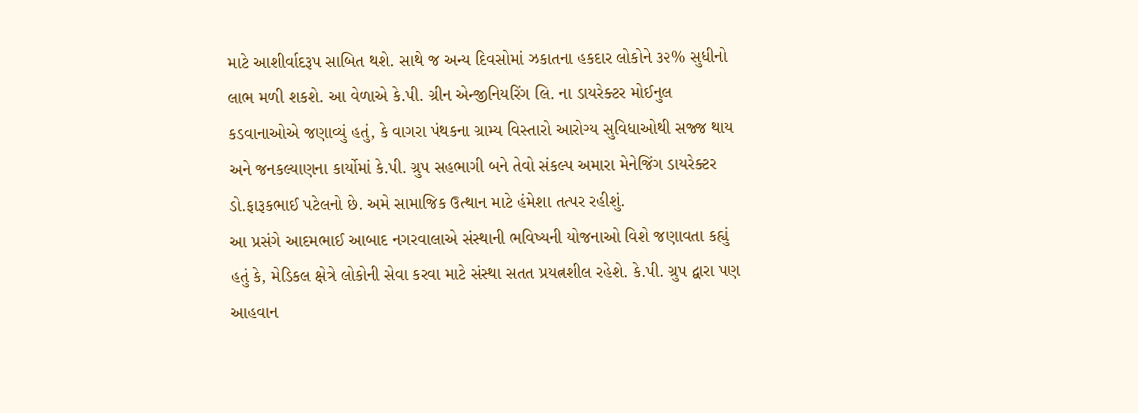માટે આશીર્વાદરૂપ સાબિત થશે. સાથે જ અન્ય દિવસોમાં ઝકાતના હકદાર લોકોને ૩૨% સુધીનો લાભ મળી શકશે. આ વેળાએ કે.પી. ગ્રીન એન્જીનિયરિંગ લિ. ના ડાયરેક્ટર મોઈનુલ કડવાનાઓએ જણાવ્યું હતું, કે વાગરા પંથકના ગ્રામ્ય વિસ્તારો આરોગ્ય સુવિધાઓથી સજ્જ થાય અને જનકલ્યાણના કાર્યોમાં કે.પી. ગ્રુપ સહભાગી બને તેવો સંકલ્પ અમારા મેનેજિંગ ડાયરેક્ટર ડો.ફારૂકભાઈ પટેલનો છે. અમે સામાજિક ઉત્થાન માટે હંમેશા તત્પર રહીશું.
આ પ્રસંગે આદમભાઈ આબાદ નગરવાલાએ સંસ્થાની ભવિષ્યની યોજનાઓ વિશે જણાવતા કહ્યું હતું કે, મેડિકલ ક્ષેત્રે લોકોની સેવા કરવા માટે સંસ્થા સતત પ્રયત્નશીલ રહેશે. કે.પી. ગ્રુપ દ્વારા પણ આહવાન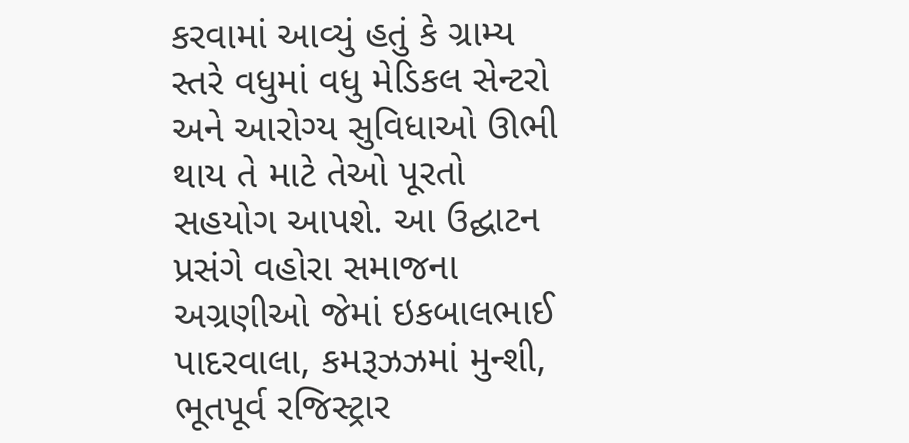કરવામાં આવ્યું હતું કે ગ્રામ્ય સ્તરે વધુમાં વધુ મેડિકલ સેન્ટરો અને આરોગ્ય સુવિધાઓ ઊભી થાય તે માટે તેઓ પૂરતો સહયોગ આપશે. આ ઉદ્ઘાટન પ્રસંગે વહોરા સમાજના અગ્રણીઓ જેમાં ઇકબાલભાઈ પાદરવાલા, કમરૂઝઝમાં મુન્શી, ભૂતપૂર્વ રજિસ્ટ્રાર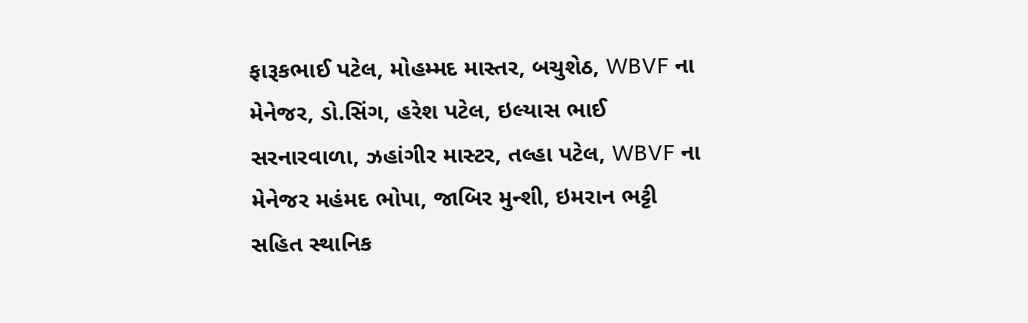ફારૂકભાઈ પટેલ, મોહમ્મદ માસ્તર, બચુશેઠ, WBVF ના મેનેજર, ડો.સિંગ, હરેશ પટેલ, ઇલ્યાસ ભાઈ સરનારવાળા, ઝહાંગીર માસ્ટર, તલ્હા પટેલ, WBVF ના મેનેજર મહંમદ ભોપા, જાબિર મુન્શી, ઇમરાન ભટ્ટી સહિત સ્થાનિક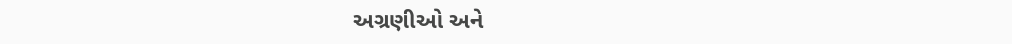અગ્રણીઓ અને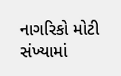નાગરિકો મોટી સંખ્યામાં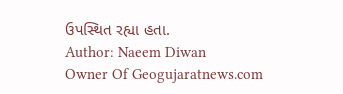ઉપસ્થિત રહ્યા હતા.
Author: Naeem Diwan
Owner Of Geogujaratnews.com